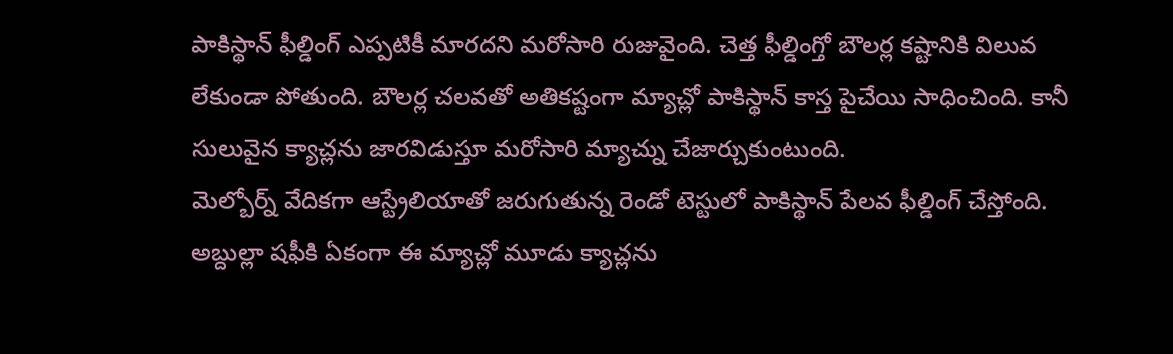పాకిస్థాన్ ఫీల్డింగ్ ఎప్పటికీ మారదని మరోసారి రుజువైంది. చెత్త ఫీల్డింగ్తో బౌలర్ల కష్టానికి విలువ లేకుండా పోతుంది. బౌలర్ల చలవతో అతికష్టంగా మ్యాచ్లో పాకిస్థాన్ కాస్త పైచేయి సాధించింది. కానీ సులువైన క్యాచ్లను జారవిడుస్తూ మరోసారి మ్యాచ్ను చేజార్చుకుంటుంది.
మెల్బోర్న్ వేదికగా ఆస్ట్రేలియాతో జరుగుతున్న రెండో టెస్టులో పాకిస్థాన్ పేలవ ఫీల్డింగ్ చేస్తోంది. అబ్దుల్లా షఫీకి ఏకంగా ఈ మ్యాచ్లో మూడు క్యాచ్లను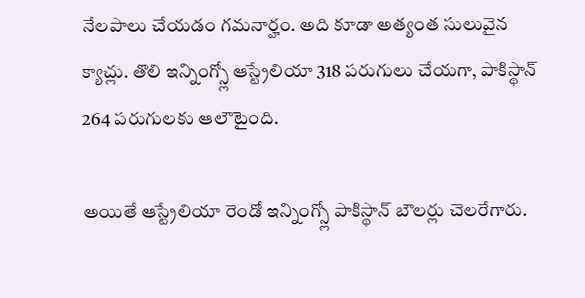నేలపాలు చేయడం గమనార్హం. అది కూడా అత్యంత సులువైన క్యాచ్లు. తొలి ఇన్నింగ్స్లో ఆస్ట్రేలియా 318 పరుగులు చేయగా, పాకిస్థాన్ 264 పరుగులకు ఆలౌటైంది.

అయితే ఆస్ట్రేలియా రెండో ఇన్నింగ్స్లో పాకిస్థాన్ బౌలర్లు చెలరేగారు.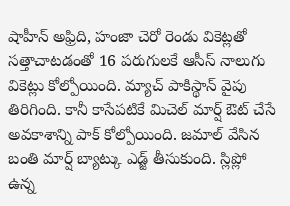షాహీన్ అఫ్రిది, హంజా చెరో రెండు వికెట్లతో సత్తాచాటడంతో 16 పరుగులకే ఆసీస్ నాలుగు వికెట్లు కోల్పోయింది. మ్యాచ్ పాకిస్థాన్ వైపు తిరిగింది. కానీ కాసేపటికే మిచెల్ మార్ష్ ఔట్ చేసే అవకాశాన్ని పాక్ కోల్పోయింది. జమాల్ వేసిన బంతి మార్ష్ బ్యాట్కు ఎడ్జ్ తీసుకుంది. స్లిప్లో ఉన్న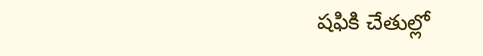షఫికి చేతుల్లో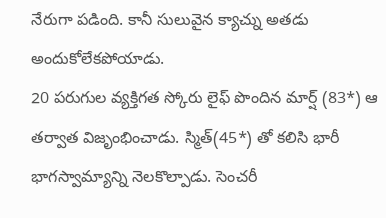నేరుగా పడింది. కానీ సులువైన క్యాచ్ను అతడు అందుకోలేకపోయాడు.
20 పరుగుల వ్యక్తిగత స్కోరు లైఫ్ పొందిన మార్ష్ (83*) ఆ తర్వాత విజృంభించాడు. స్మిత్(45*) తో కలిసి భారీ భాగస్వామ్యాన్ని నెలకొల్పాడు. సెంచరీ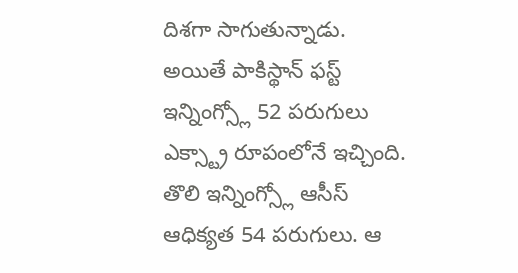దిశగా సాగుతున్నాడు. అయితే పాకిస్థాన్ ఫస్ట్ ఇన్నింగ్స్లో 52 పరుగులు ఎక్స్ట్రా రూపంలోనే ఇచ్చింది. తొలి ఇన్నింగ్స్లో ఆసీస్ ఆధిక్యత 54 పరుగులు. ఆ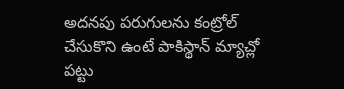అదనపు పరుగులను కంట్రోల్ చేసుకొని ఉంటే పాకిస్థాన్ మ్యాచ్లో పట్టు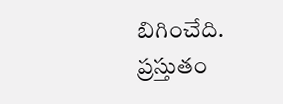బిగించేది. ప్రస్తుతం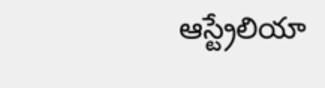ఆస్ట్రేలియా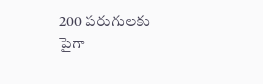200 పరుగులకు పైగా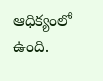ఆధిక్యంలో ఉంది.